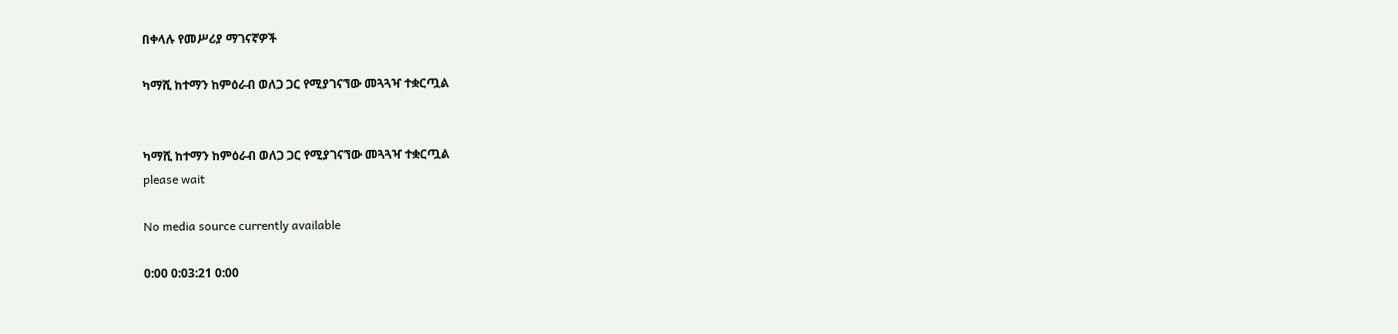በቀላሉ የመሥሪያ ማገናኛዎች

ካማሺ ከተማን ከምዕራብ ወለጋ ጋር የሚያገናኘው መጓጓዣ ተቋርጧል


ካማሺ ከተማን ከምዕራብ ወለጋ ጋር የሚያገናኘው መጓጓዣ ተቋርጧል
please wait

No media source currently available

0:00 0:03:21 0:00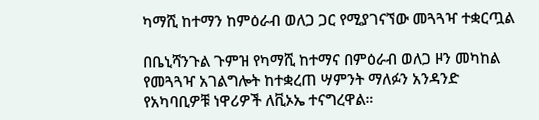ካማሺ ከተማን ከምዕራብ ወለጋ ጋር የሚያገናኘው መጓጓዣ ተቋርጧል

በቤኒሻንጉል ጉምዝ የካማሺ ከተማና በምዕራብ ወለጋ ዞን መካከል የመጓጓዣ አገልግሎት ከተቋረጠ ሣምንት ማለፉን አንዳንድ የአካባቢዎቹ ነዋሪዎች ለቪኦኤ ተናግረዋል።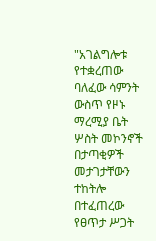"አገልግሎቱ የተቋረጠው ባለፈው ሳምንት ውስጥ የዞኑ ማረሚያ ቤት ሦስት መኮንኖች በታጣቂዎች መታገታቸውን ተከትሎ በተፈጠረው የፀጥታ ሥጋት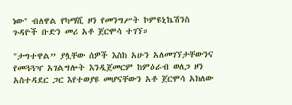ነው" ብለዋል የካማሺ ዞን የመንግሥት ኮምዩኒኬሽንስ ጉዳዮች ቡድን መሪ አቶ ጀርሞሳ ተገኘ።

"ታግተዋል” ያሏቸው ሰዎች እስከ አሁን አለመገኘታቸውንና የመጓጓዣ አገልግሎት እንዲጀመርም ከምዕራብ ወለጋ ዞን አስተዳደር ጋር እየተወያዩ መሆናቸውን አቶ ጀርሞሳ አክለው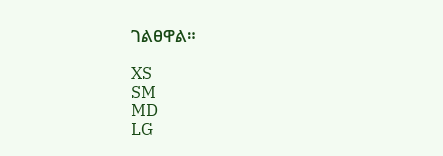ገልፀዋል።

XS
SM
MD
LG